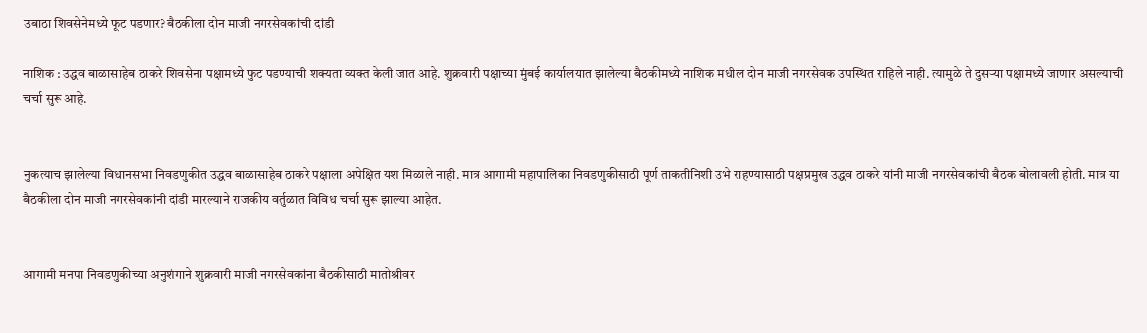उबाठा शिवसेनेमध्ये फूट पडणार? बैठकीला दोन माजी नगरसेवकांची दांडी

नाशिक : उद्धव बाळासाहेब ठाकरे शिवसेना पक्षामध्ये फुट पडण्याची शक्यता व्यक्त केली जात आहे. शुक्रवारी पक्षाच्या मुंबई कार्यालयात झालेल्या बैठकीमध्ये नाशिक मधील दोन माजी नगरसेवक उपस्थित राहिले नाही. त्यामुळे ते दुसऱ्या पक्षामध्ये जाणार असल्याची चर्चा सुरू आहे.


नुकत्याच झालेल्या विधानसभा निवडणुकीत उद्धव बाळासाहेब ठाकरे पक्षाला अपेक्षित यश मिळाले नाही. मात्र आगामी महापालिका निवडणुकीसाठी पूर्ण ताकतीनिशी उभे राहण्यासाठी पक्षप्रमुख उद्धव ठाकरे यांनी माजी नगरसेवकांची बैठक बोलावली होती. मात्र या बैठकीला दोन माजी नगरसेवकांनी दांडी मारल्याने राजकीय वर्तुळात विविध चर्चा सुरू झाल्या आहेत.


आगामी मनपा निवडणुकीच्या अनुशंगाने शुक्रवारी माजी नगरसेवकांना बैठकीसाठी मातोश्रीवर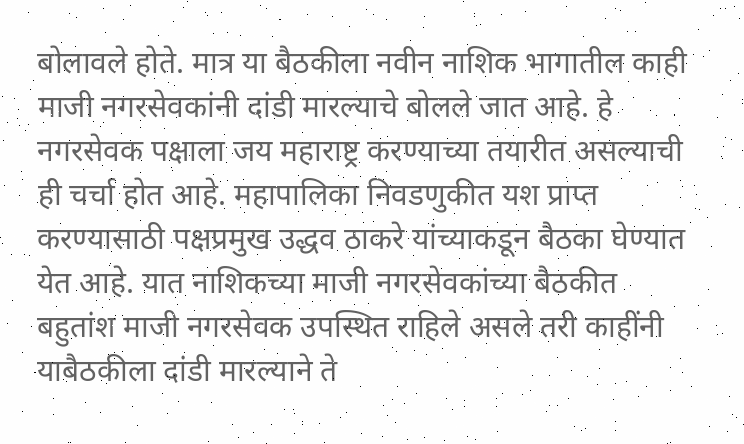बोलावले होते. मात्र या बैठकीला नवीन नाशिक भागातील काही माजी नगरसेवकांनी दांडी मारल्याचे बोलले जात आहे. हे नगरसेवक पक्षाला जय महाराष्ट्र करण्याच्या तयारीत असल्याची ही चर्चा होत आहे. महापालिका निवडणुकीत यश प्राप्त करण्यासाठी पक्षप्रमुख उद्धव ठाकरे यांच्याकडून बैठका घेण्यात येत आहे. यात नाशिकच्या माजी नगरसेवकांच्या बैठकीत बहुतांश माजी नगरसेवक उपस्थित राहिले असले तरी काहींनी याबैठकीला दांडी मारल्याने ते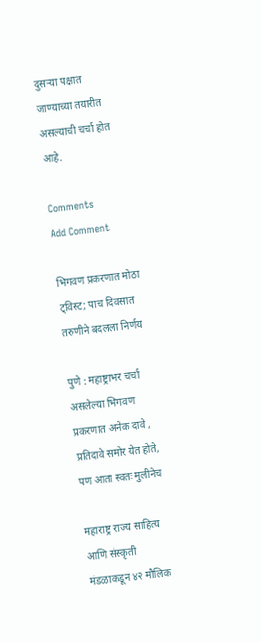दुसऱ्या पक्षात जाण्याच्या तयारीत असल्याची चर्चा होत आहे.

Comments
Add Comment

भिगवण प्रकरणात मोठा ट्विस्ट; पाच दिवसात तरुणीने बदलला निर्णय

पुणे : महाष्ट्राभर चर्चा असलेल्या भिगवण प्रकरणात अनेक दावे , प्रतिदावे समोर येत होते, पण आता स्वतः मुलीनेच

महाराष्ट्र राज्य साहित्य आणि संस्कृती मंडळाकडून ४२ मौलिक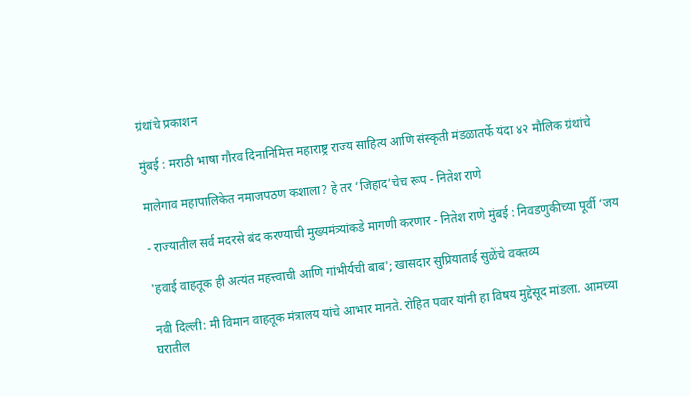ग्रंथांचे प्रकाशन

मुंबई : मराठी भाषा गौरव दिनानिमित्त महाराष्ट्र राज्य साहित्य आणि संस्कृती मंडळातर्फे यंदा ४२ मौलिक ग्रंथांचे

मालेगाव महापालिकेत नमाजपठण कशाला? हे तर ‘जिहाद’चेच रूप - नितेश राणे

- राज्यातील सर्व मदरसे बंद करण्याची मुख्यमंत्र्यांकडे मागणी करणार - नितेश राणे मुंबई : निवडणुकीच्या पूर्वी ‘जय

'हवाई वाहतूक ही अत्यंत महत्त्वाची आणि गांभीर्यची बाब'; खासदार सुप्रियाताई सुळेंचे वक्तव्य

नवी दिल्ली: मी विमान वाहतूक मंत्रालय यांचे आभार मानते. रोहित पवार यांनी हा विषय मुद्देसूद मांडला. आमच्या घरातील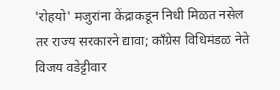'रोहयो' मजुरांना केंद्राकडून निधी मिळत नसेल तर राज्य सरकारने द्यावा; काँग्रेस विधिमंडळ नेते विजय वडेट्टीवार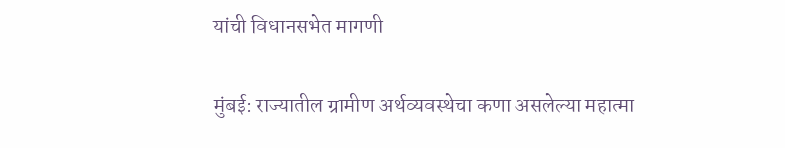यांची विधानसभेत मागणी

मुंबई: राज्यातील ग्रामीण अर्थव्यवस्थेचा कणा असलेल्या महात्मा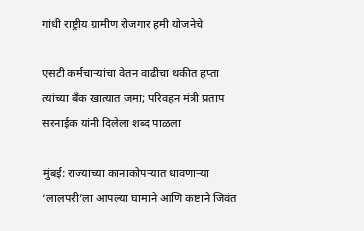गांधी राष्ट्रीय ग्रामीण रोजगार हमी योजनेचे

एसटी कर्मचाऱ्यांचा वेतन वाढीचा थकीत हप्ता त्यांच्या बँक खात्यात जमा; परिवहन मंत्री प्रताप सरनाईक यांनी दिलेला शब्द पाळला

मुंबई: राज्याच्या कानाकोपऱ्यात धावणाऱ्या ‘लालपरी’ला आपल्या घामाने आणि कष्टाने जिवंत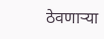ठेवणाऱ्या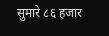सुमारे ८६ हजार